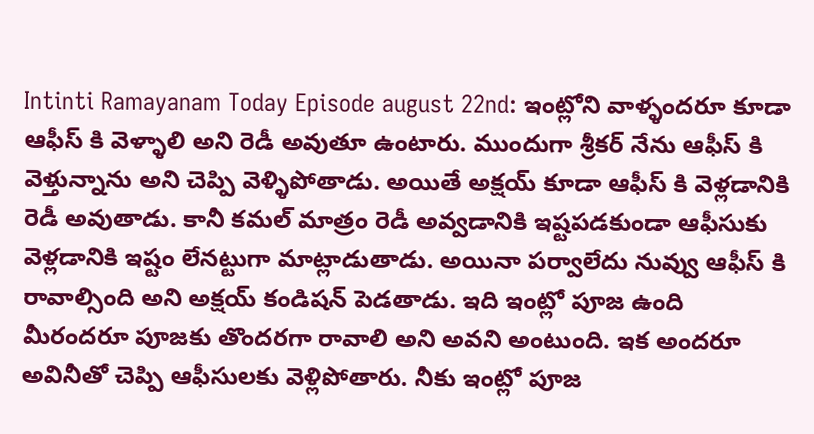Intinti Ramayanam Today Episode august 22nd: ఇంట్లోని వాళ్ళందరూ కూడా ఆఫీస్ కి వెళ్ళాలి అని రెడీ అవుతూ ఉంటారు. ముందుగా శ్రీకర్ నేను ఆఫీస్ కి వెళ్తున్నాను అని చెప్పి వెళ్ళిపోతాడు. అయితే అక్షయ్ కూడా ఆఫీస్ కి వెళ్లడానికి రెడీ అవుతాడు. కానీ కమల్ మాత్రం రెడీ అవ్వడానికి ఇష్టపడకుండా ఆఫీసుకు వెళ్లడానికి ఇష్టం లేనట్టుగా మాట్లాడుతాడు. అయినా పర్వాలేదు నువ్వు ఆఫీస్ కి రావాల్సింది అని అక్షయ్ కండిషన్ పెడతాడు. ఇది ఇంట్లో పూజ ఉంది మీరందరూ పూజకు తొందరగా రావాలి అని అవని అంటుంది. ఇక అందరూ అవినీతో చెప్పి ఆఫీసులకు వెళ్లిపోతారు. నీకు ఇంట్లో పూజ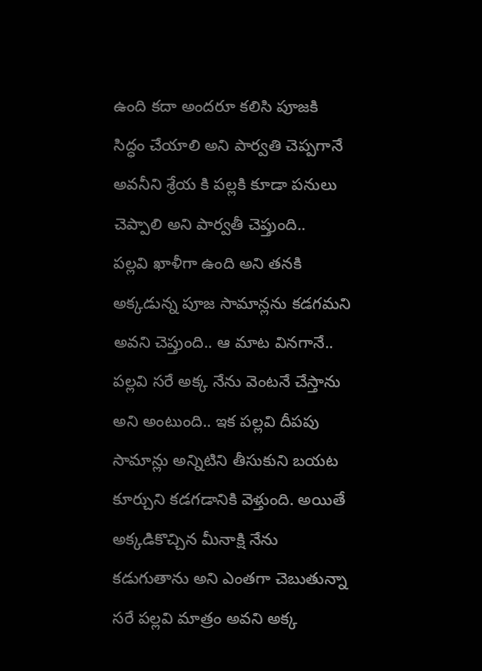ఉంది కదా అందరూ కలిసి పూజకి సిద్ధం చేయాలి అని పార్వతి చెప్పగానే అవనీని శ్రేయ కి పల్లకి కూడా పనులు చెప్పాలి అని పార్వతీ చెప్తుంది..
పల్లవి ఖాళీగా ఉంది అని తనకి అక్కడున్న పూజ సామాన్లను కడగమని అవని చెప్తుంది.. ఆ మాట వినగానే.. పల్లవి సరే అక్క నేను వెంటనే చేస్తాను అని అంటుంది.. ఇక పల్లవి దీపపు సామాన్లు అన్నిటిని తీసుకుని బయట కూర్చుని కడగడానికి వెళ్తుంది. అయితే అక్కడికొచ్చిన మీనాక్షి నేను కడుగుతాను అని ఎంతగా చెబుతున్నా సరే పల్లవి మాత్రం అవని అక్క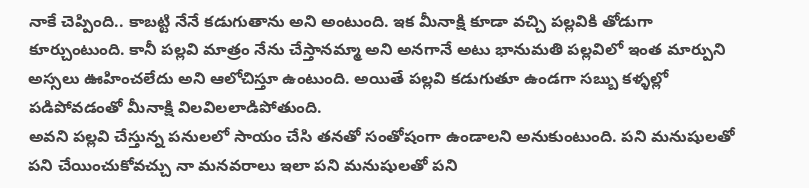నాకే చెప్పింది.. కాబట్టి నేనే కడుగుతాను అని అంటుంది. ఇక మీనాక్షి కూడా వచ్చి పల్లవికి తోడుగా కూర్చుంటుంది. కానీ పల్లవి మాత్రం నేను చేస్తానమ్మా అని అనగానే అటు భానుమతి పల్లవిలో ఇంత మార్పుని అస్సలు ఊహించలేదు అని ఆలోచిస్తూ ఉంటుంది. అయితే పల్లవి కడుగుతూ ఉండగా సబ్బు కళ్ళల్లో పడిపోవడంతో మీనాక్షి విలవిలలాడిపోతుంది.
అవని పల్లవి చేస్తున్న పనులలో సాయం చేసి తనతో సంతోషంగా ఉండాలని అనుకుంటుంది. పని మనుషులతో పని చేయించుకోవచ్చు నా మనవరాలు ఇలా పని మనుషులతో పని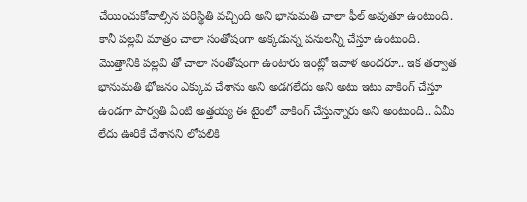చేయించుకోవాల్సిన పరిస్థితి వచ్చింది అని భానుమతి చాలా ఫీల్ అవుతూ ఉంటుంది. కానీ పల్లవి మాత్రం చాలా సంతోషంగా అక్కడున్న పనులన్నీ చేస్తూ ఉంటుంది. మొత్తానికి పల్లవి తో చాలా సంతోషంగా ఉంటారు ఇంట్లో ఇవాళ అందరూ.. ఇక తర్వాత భానుమతి భోజనం ఎక్కువ చేశాను అని అడగలేదు అని అటు ఇటు వాకింగ్ చేస్తూ ఉండగా పార్వతి ఏంటి అత్తయ్య ఈ టైంలో వాకింగ్ చేస్తున్నారు అని అంటుంది.. ఏమీ లేదు ఊరికే చేశానని లోపలికి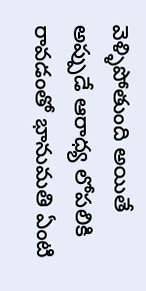వెళ్ళిపోతుంది అయితే అప్పుడే ఆరాధ్య లోపలికి రావడంతో భానుమతి ఏంటి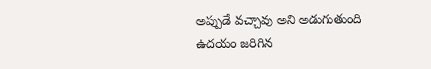అప్పుడే వచ్చావు అని అడుగుతుంది ఉదయం జరిగిన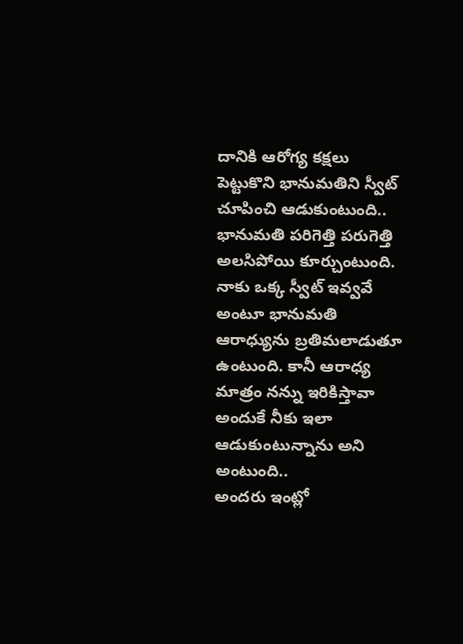దానికి ఆరోగ్య కక్షలు పెట్టుకొని భానుమతిని స్వీట్ చూపించి ఆడుకుంటుంది.. భానుమతి పరిగెత్తి పరుగెత్తి అలసిపోయి కూర్చుంటుంది. నాకు ఒక్క స్వీట్ ఇవ్వవే అంటూ భానుమతి ఆరాధ్యును బ్రతిమలాడుతూ ఉంటుంది. కానీ ఆరాధ్య మాత్రం నన్ను ఇరికిస్తావా అందుకే నీకు ఇలా ఆడుకుంటున్నాను అని అంటుంది..
అందరు ఇంట్లో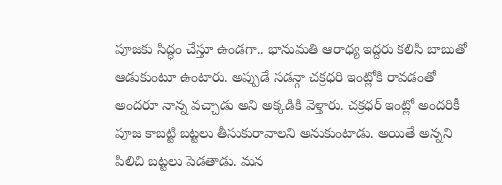పూజకు సిద్ధం చేస్తూ ఉండగా.. భానుమతి ఆరాధ్య ఇద్దరు కలిసి బాబుతో ఆడుకుంటూ ఉంటారు. అప్పుడే సడన్గా చక్రధరి ఇంట్లోకి రావడంతో అందరూ నాన్న వచ్చాడు అని అక్కడికి వెళ్తారు. చక్రధర్ ఇంట్లో అందరికీ పూజ కాబట్టి బట్టలు తీసుకురావాలని అనుకుంటాడు. అయితే అన్నని పిలిచి బట్టలు పెడతాడు. మన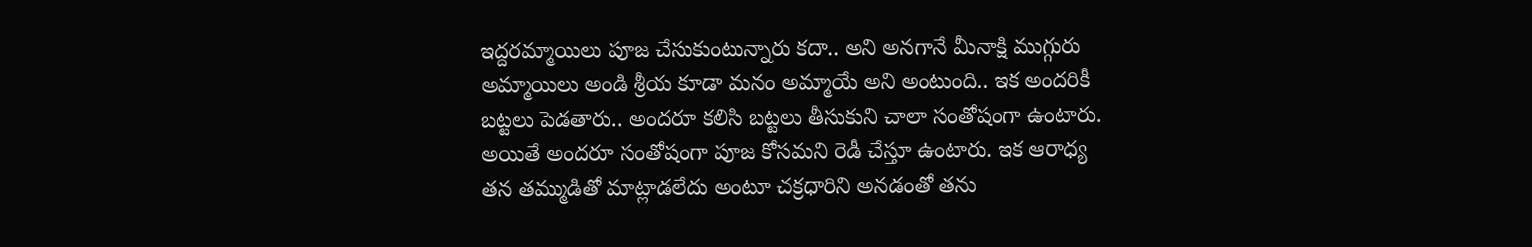ఇద్దరమ్మాయిలు పూజ చేసుకుంటున్నారు కదా.. అని అనగానే మీనాక్షి ముగ్గురు అమ్మాయిలు అండి శ్రీయ కూడా మనం అమ్మాయే అని అంటుంది.. ఇక అందరికీ బట్టలు పెడతారు.. అందరూ కలిసి బట్టలు తీసుకుని చాలా సంతోషంగా ఉంటారు. అయితే అందరూ సంతోషంగా పూజ కోసమని రెడీ చేస్తూ ఉంటారు. ఇక ఆరాధ్య తన తమ్ముడితో మాట్లాడలేదు అంటూ చక్రధారిని అనడంతో తను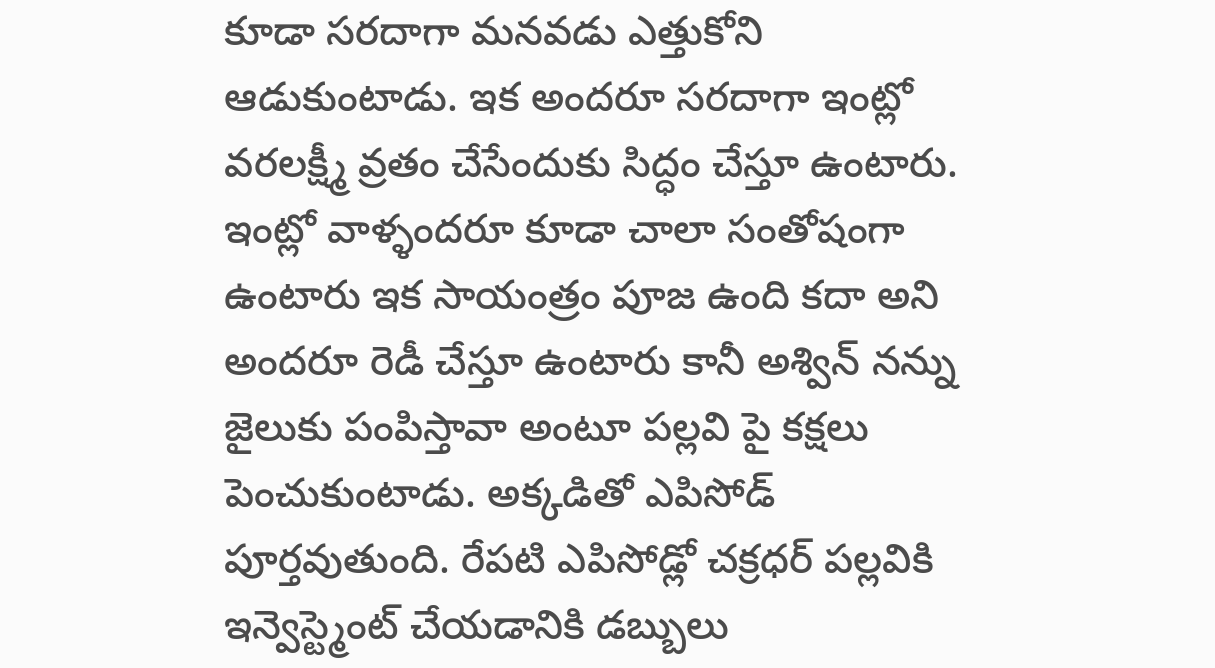కూడా సరదాగా మనవడు ఎత్తుకోని ఆడుకుంటాడు. ఇక అందరూ సరదాగా ఇంట్లో వరలక్ష్మీ వ్రతం చేసేందుకు సిద్ధం చేస్తూ ఉంటారు. ఇంట్లో వాళ్ళందరూ కూడా చాలా సంతోషంగా ఉంటారు ఇక సాయంత్రం పూజ ఉంది కదా అని అందరూ రెడీ చేస్తూ ఉంటారు కానీ అశ్విన్ నన్ను జైలుకు పంపిస్తావా అంటూ పల్లవి పై కక్షలు పెంచుకుంటాడు. అక్కడితో ఎపిసోడ్ పూర్తవుతుంది. రేపటి ఎపిసోడ్లో చక్రధర్ పల్లవికి ఇన్వెస్ట్మెంట్ చేయడానికి డబ్బులు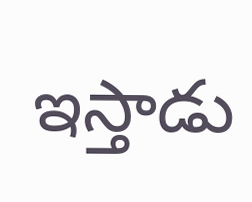ఇస్తాడు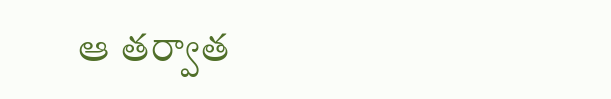ఆ తర్వాత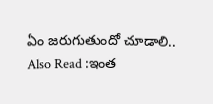ఏం జరుగుతుందో చూడాలి..
Also Read :ఇంత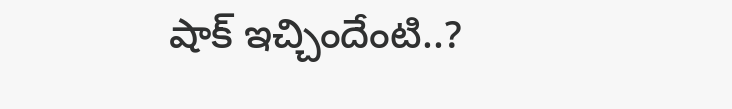షాక్ ఇచ్చిందేంటి..?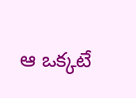ఆ ఒక్కటే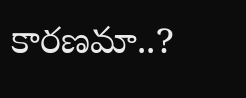కారణమా..?